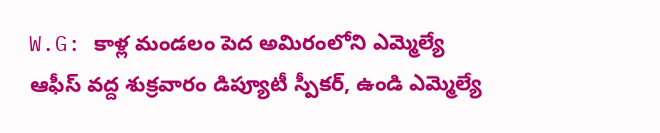W.G: కాళ్ల మండలం పెద అమిరంలోని ఎమ్మెల్యే ఆఫీస్ వద్ద శుక్రవారం డిప్యూటీ స్పీకర్, ఉండి ఎమ్మెల్యే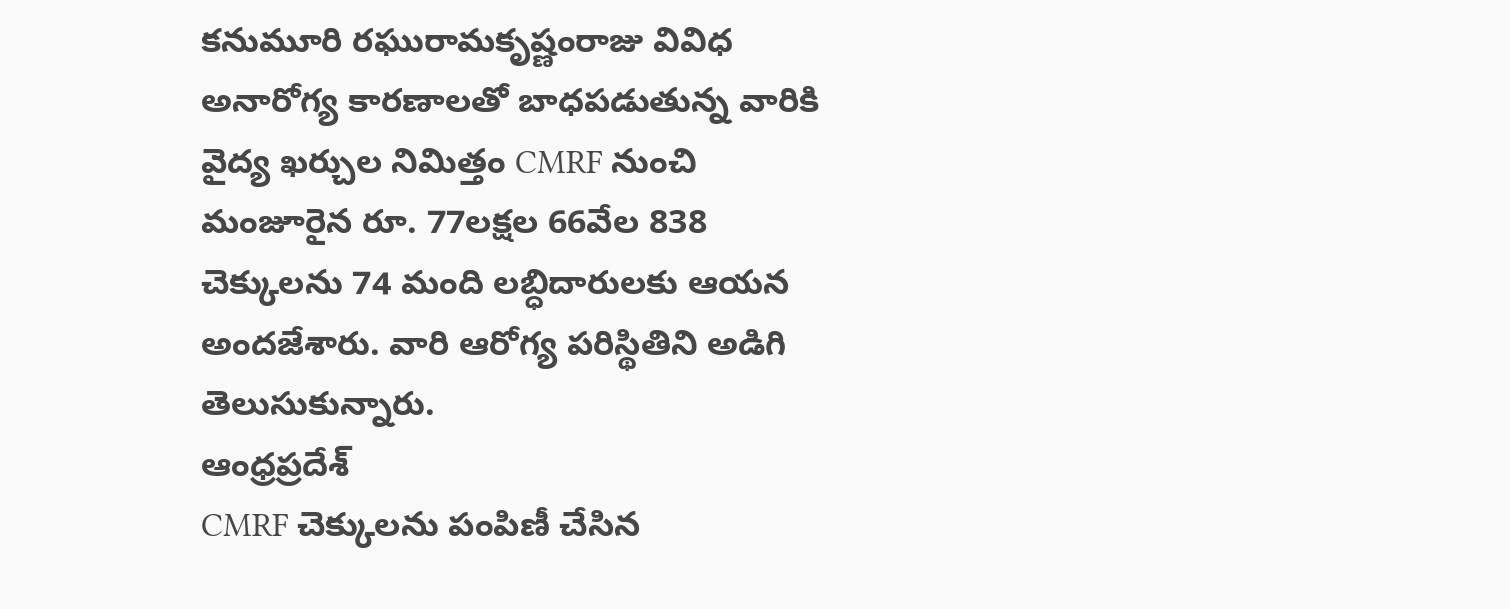కనుమూరి రఘురామకృష్ణంరాజు వివిధ అనారోగ్య కారణాలతో బాధపడుతున్న వారికి వైద్య ఖర్చుల నిమిత్తం CMRF నుంచి మంజూరైన రూ. 77లక్షల 66వేల 838 చెక్కులను 74 మంది లబ్ధిదారులకు ఆయన అందజేశారు. వారి ఆరోగ్య పరిస్థితిని అడిగి తెలుసుకున్నారు.
ఆంధ్రప్రదేశ్
CMRF చెక్కులను పంపిణీ చేసిన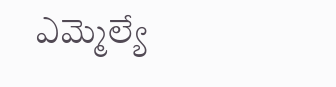ఎమ్మెల్యే